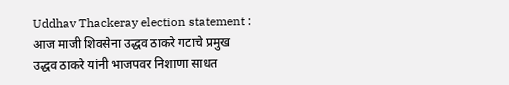Uddhav Thackeray election statement : आज माजी शिवसेना उद्धव ठाकरे गटाचे प्रमुख उद्धव ठाकरे यांनी भाजपवर निशाणा साधत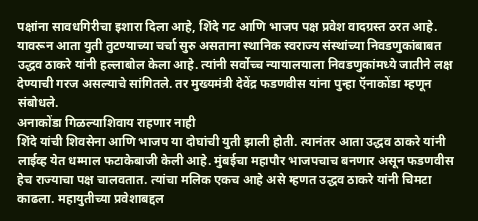पक्षांना सावधगिरीचा इशारा दिला आहे, शिंदे गट आणि भाजप पक्ष प्रवेश वादग्रस्त ठरत आहे. यावरून आता युती तुटण्याच्या चर्चा सुरु असताना स्थानिक स्वराज्य संस्थांच्या निवडणुकांबाबत उद्धव ठाकरे यांनी हल्लाबोल केला आहे. त्यांनी सर्वोच्च न्यायालयाला निवडणुकांमध्ये जातीने लक्ष देण्याची गरज असल्याचे सांगितले. तर मुख्यमंत्री देवेंद्र फडणवीस यांना पुन्हा ऍनाकोंडा म्हणून संबोधले.
अनाकोंडा गिळल्याशिवाय राहणार नाही
शिंदे यांची शिवसेना आणि भाजप या दोघांची युती झाली होती. त्यानंतर आता उद्धव ठाकरे यांनी लाईव्ह येत धम्माल फटाकेबाजी केली आहे. मुंबईचा महापौर भाजपचाच बनणार असून फडणवीस हेच राज्याचा पक्ष चालवतात. त्यांचा मलिक एकच आहे असे म्हणत उद्धव ठाकरे यांनी चिमटा काढला. महायुतीच्या प्रवेशाबद्दल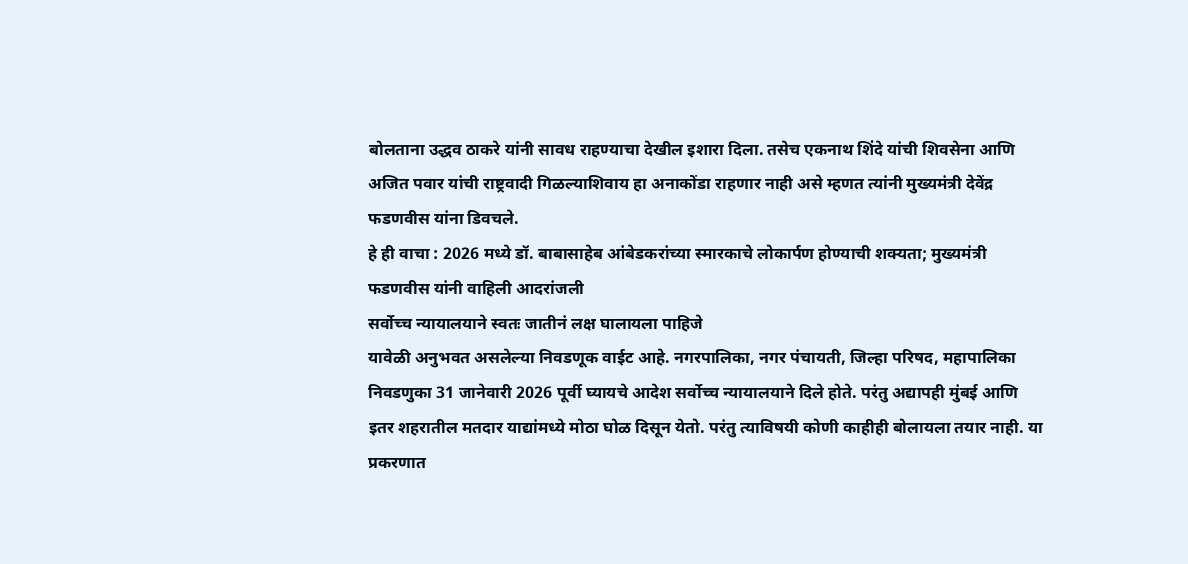बोलताना उद्धव ठाकरे यांनी सावध राहण्याचा देखील इशारा दिला. तसेच एकनाथ शिंदे यांची शिवसेना आणि अजित पवार यांची राष्ट्रवादी गिळल्याशिवाय हा अनाकोंडा राहणार नाही असे म्हणत त्यांनी मुख्यमंत्री देवेंद्र फडणवीस यांना डिवचले.
हे ही वाचा : 2026 मध्ये डॉ. बाबासाहेब आंबेडकरांच्या स्मारकाचे लोकार्पण होण्याची शक्यता; मुख्यमंत्री फडणवीस यांनी वाहिली आदरांजली
सर्वोच्च न्यायालयाने स्वतः जातीनं लक्ष घालायला पाहिजे
यावेळी अनुभवत असलेल्या निवडणूक वाईट आहे. नगरपालिका, नगर पंचायती, जिल्हा परिषद, महापालिका निवडणुका 31 जानेवारी 2026 पूर्वी घ्यायचे आदेश सर्वोच्च न्यायालयाने दिले होते. परंतु अद्यापही मुंबई आणि इतर शहरातील मतदार याद्यांमध्ये मोठा घोळ दिसून येतो. परंतु त्याविषयी कोणी काहीही बोलायला तयार नाही. या प्रकरणात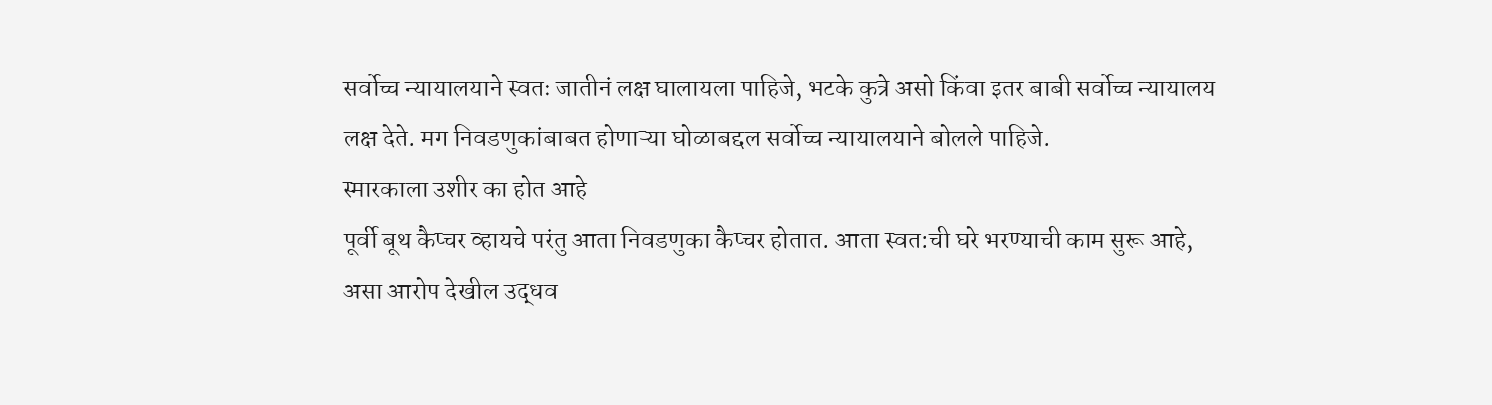सर्वोच्च न्यायालयाने स्वतः जातीनं लक्ष घालायला पाहिजे, भटके कुत्रे असो किंवा इतर बाबी सर्वोच्च न्यायालय लक्ष देते. मग निवडणुकांबाबत होणाऱ्या घोळाबद्दल सर्वोच्च न्यायालयाने बोलले पाहिजे.
स्मारकाला उशीर का होत आहे
पूर्वी बूथ कैप्चर व्हायचे परंतु आता निवडणुका कैप्चर होतात. आता स्वत:ची घरे भरण्याची काम सुरू आहे, असा आरोप देखील उद्धव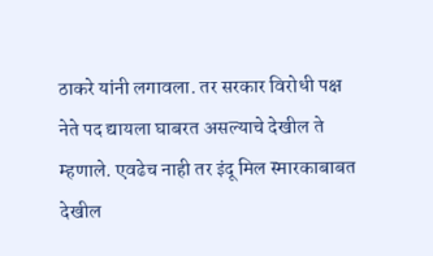ठाकरे यांनी लगावला. तर सरकार विरोधी पक्ष नेते पद द्यायला घाबरत असल्याचे देखील ते म्हणाले. एवढेच नाही तर इंदू मिल स्मारकाबाबत देखील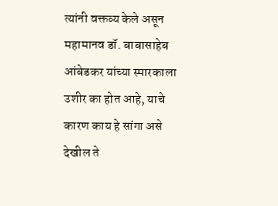त्यांनी वक्तव्य केले असून महामानव डॉ. बाबासाहेब आंबेडकर यांच्या स्मारकाला उशीर का होत आहे, याचे कारण काय हे सांगा असे देखील ते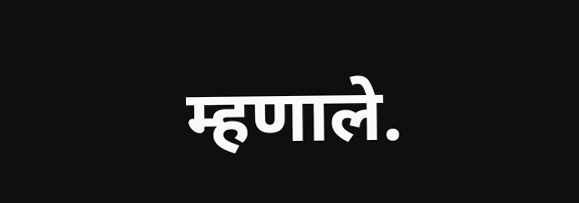म्हणाले.